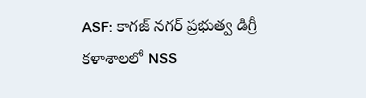ASF: కాగజ్ నగర్ ప్రభుత్వ డిగ్రీ కళాశాలలో NSS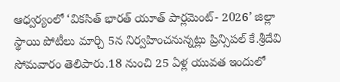ఆధ్వర్యంలో ‘వికసిత్ భారత్ యూత్ పార్లమెంట్- 2026’ జిల్లా స్థాయి పోటీలు మార్చి 5న నిర్వహించనున్నట్లు ప్రిన్సిపల్ కే.శ్రీదేవి సోమవారం తెలిపారు.18 నుంచి 25 ఏళ్ల యువత ఇందులో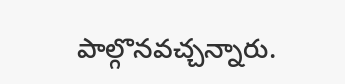పాల్గొనవచ్చన్నారు.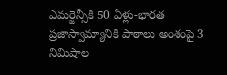ఎమర్జెన్సీకి 50 ఏళ్లు-భారత ప్రజాస్వామ్యానికి పాఠాలు అంశంపై 3 నిమిషాల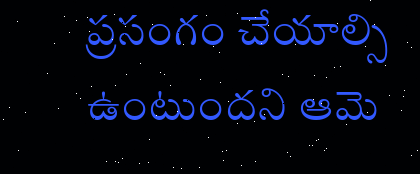ప్రసంగం చేయాల్సి ఉంటుందని ఆమె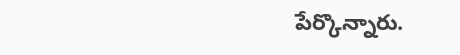పేర్కొన్నారు.